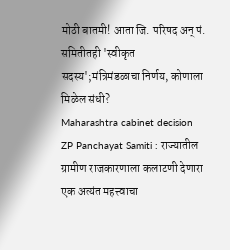मोठी बातमी! आता जि. परिषद अन् पं. समितीतही 'स्वीकृत सदस्य';मंत्रिमंडळाचा निर्णय, कोणाला मिळेल संधी?
Maharashtra cabinet decision ZP Panchayat Samiti : राज्यातील ग्रामीण राजकारणाला कलाटणी देणारा एक अत्यंत महत्त्वाचा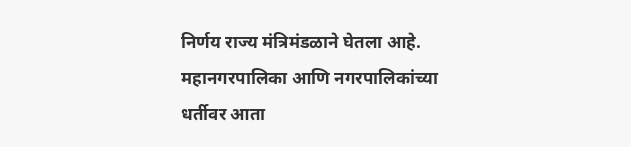निर्णय राज्य मंत्रिमंडळाने घेतला आहे. महानगरपालिका आणि नगरपालिकांच्या धर्तीवर आता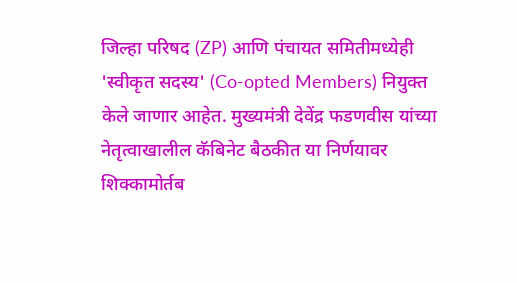जिल्हा परिषद (ZP) आणि पंचायत समितीमध्येही 'स्वीकृत सदस्य' (Co-opted Members) नियुक्त केले जाणार आहेत. मुख्यमंत्री देवेंद्र फडणवीस यांच्या नेतृत्वाखालील कॅबिनेट बैठकीत या निर्णयावर शिक्कामोर्तब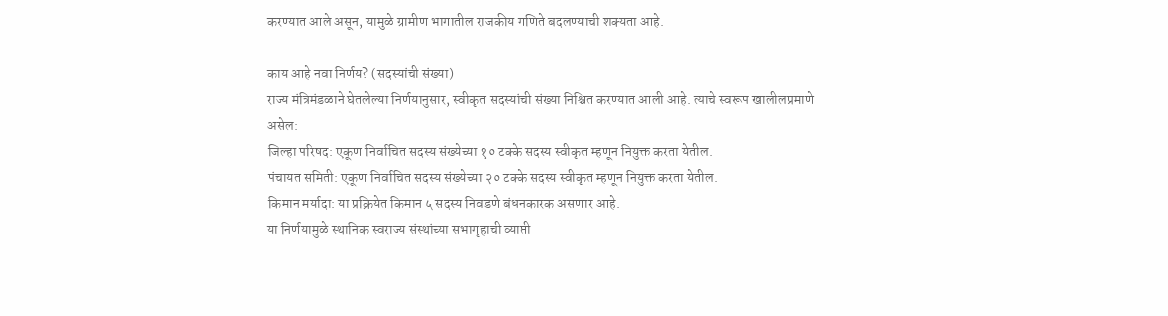करण्यात आले असून, यामुळे ग्रामीण भागातील राजकीय गणिते बदलण्याची शक्यता आहे.

काय आहे नवा निर्णय? (सदस्यांची संख्या)
राज्य मंत्रिमंडळाने घेतलेल्या निर्णयानुसार, स्वीकृत सदस्यांची संख्या निश्चित करण्यात आली आहे. त्याचे स्वरूप खालीलप्रमाणे असेल:
जिल्हा परिषद: एकूण निर्वाचित सदस्य संख्येच्या १० टक्के सदस्य स्वीकृत म्हणून नियुक्त करता येतील.
पंचायत समिती: एकूण निर्वाचित सदस्य संख्येच्या २० टक्के सदस्य स्वीकृत म्हणून नियुक्त करता येतील.
किमान मर्यादा: या प्रक्रियेत किमान ५ सदस्य निवडणे बंधनकारक असणार आहे.
या निर्णयामुळे स्थानिक स्वराज्य संस्थांच्या सभागृहाची व्याप्ती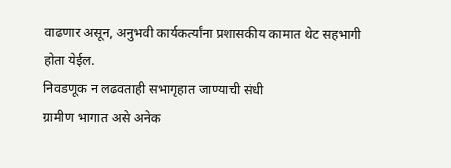वाढणार असून, अनुभवी कार्यकर्त्यांना प्रशासकीय कामात थेट सहभागी होता येईल.
निवडणूक न लढवताही सभागृहात जाण्याची संधी
ग्रामीण भागात असे अनेक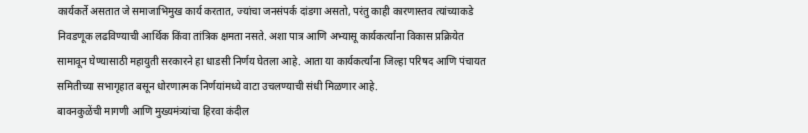कार्यकर्ते असतात जे समाजाभिमुख कार्य करतात, ज्यांचा जनसंपर्क दांडगा असतो, परंतु काही कारणास्तव त्यांच्याकडे निवडणूक लढविण्याची आर्थिक किंवा तांत्रिक क्षमता नसते. अशा पात्र आणि अभ्यासू कार्यकर्त्यांना विकास प्रक्रियेत सामावून घेण्यासाठी महायुती सरकारने हा धाडसी निर्णय घेतला आहे. आता या कार्यकर्त्यांना जिल्हा परिषद आणि पंचायत समितीच्या सभागृहात बसून धोरणात्मक निर्णयांमध्ये वाटा उचलण्याची संधी मिळणार आहे.
बावनकुळेंची मागणी आणि मुख्यमंत्र्यांचा हिरवा कंदील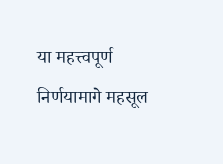या महत्त्वपूर्ण निर्णयामागे महसूल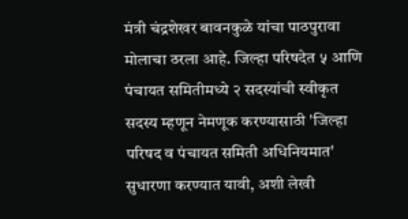मंत्री चंद्रशेखर बावनकुळे यांचा पाठपुरावा मोलाचा ठरला आहे. जिल्हा परिषदेत ५ आणि पंचायत समितीमध्ये २ सदस्यांची स्वीकृत सदस्य म्हणून नेमणूक करण्यासाठी 'जिल्हा परिषद व पंचायत समिती अधिनियमात' सुधारणा करण्यात यावी, अशी लेखी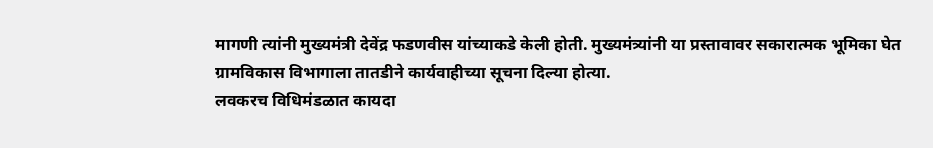मागणी त्यांनी मुख्यमंत्री देवेंद्र फडणवीस यांच्याकडे केली होती. मुख्यमंत्र्यांनी या प्रस्तावावर सकारात्मक भूमिका घेत ग्रामविकास विभागाला तातडीने कार्यवाहीच्या सूचना दिल्या होत्या.
लवकरच विधिमंडळात कायदा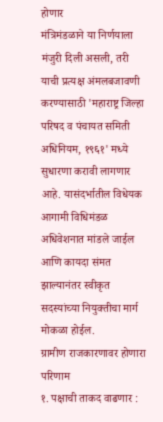होणार
मंत्रिमंडळाने या निर्णयाला मंजुरी दिली असली, तरी याची प्रत्यक्ष अंमलबजावणी करण्यासाठी 'महाराष्ट्र जिल्हा परिषद व पंचायत समिती अधिनियम, १९६१' मध्ये सुधारणा करावी लागणार आहे. यासंदर्भातील विधेयक आगामी विधिमंडळ अधिवेशनात मांडले जाईल आणि कायदा संमत झाल्यानंतर स्वीकृत सदस्यांच्या नियुक्तीचा मार्ग मोकळा होईल.
ग्रामीण राजकारणावर होणारा परिणाम
१. पक्षाची ताकद वाढणार :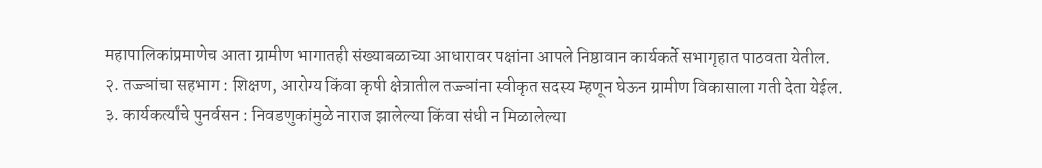महापालिकांप्रमाणेच आता ग्रामीण भागातही संख्याबळाच्या आधारावर पक्षांना आपले निष्ठावान कार्यकर्ते सभागृहात पाठवता येतील.
२. तज्ज्ञांचा सहभाग : शिक्षण, आरोग्य किंवा कृषी क्षेत्रातील तज्ज्ञांना स्वीकृत सदस्य म्हणून घेऊन ग्रामीण विकासाला गती देता येईल.
३. कार्यकर्त्यांचे पुनर्वसन : निवडणुकांमुळे नाराज झालेल्या किंवा संधी न मिळालेल्या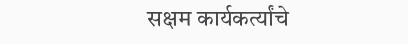सक्षम कार्यकर्त्यांचे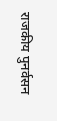राजकीय पुनर्वसन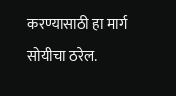करण्यासाठी हा मार्ग सोयीचा ठरेल.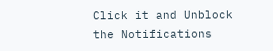Click it and Unblock the Notifications